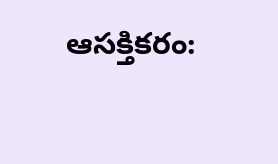ఆసక్తికరం: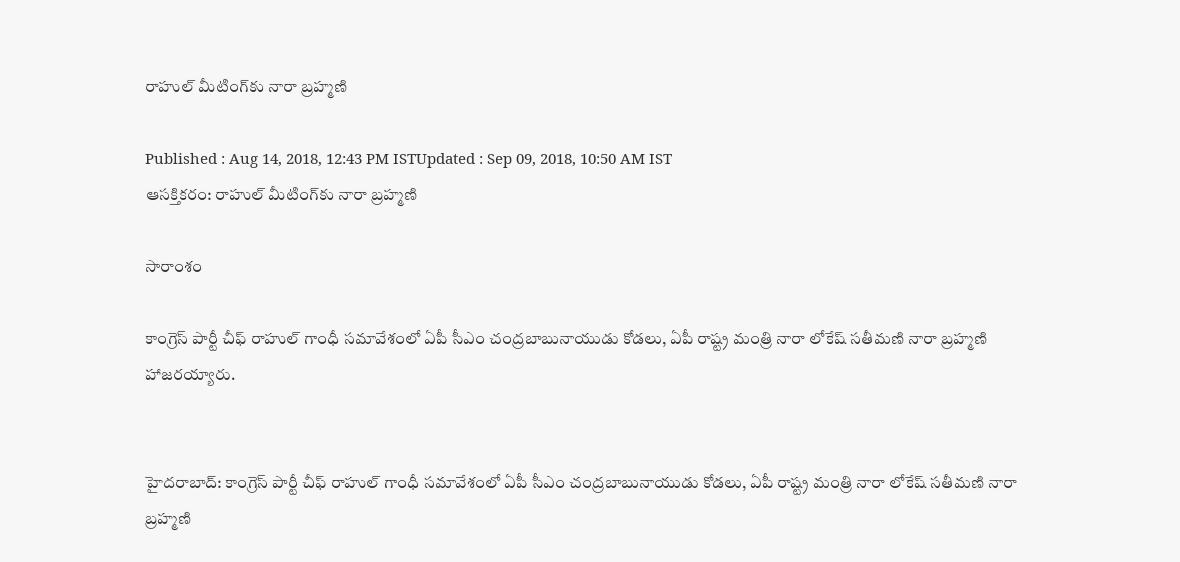రాహుల్‌ మీటింగ్‌కు నారా బ్రహ్మణి

Published : Aug 14, 2018, 12:43 PM ISTUpdated : Sep 09, 2018, 10:50 AM IST
ఆసక్తికరం: రాహుల్‌ మీటింగ్‌కు నారా బ్రహ్మణి

సారాంశం

కాంగ్రెస్ పార్టీ చీఫ్ రాహుల్ గాంధీ సమావేశంలో ఏపీ సీఎం చంద్రబాబునాయుడు కోడలు, ఏపీ రాష్ట్ర మంత్రి నారా లోకేష్ సతీమణి నారా బ్రహ్మణి హాజరయ్యారు.


హైదరాబాద్: కాంగ్రెస్ పార్టీ చీఫ్ రాహుల్ గాంధీ సమావేశంలో ఏపీ సీఎం చంద్రబాబునాయుడు కోడలు, ఏపీ రాష్ట్ర మంత్రి నారా లోకేష్ సతీమణి నారా బ్రహ్మణి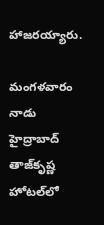హాజరయ్యారు.

మంగళవారం నాడు హైద్రాబాద్‌‌ తాజ్‌కృష్ణ హోటల్‌లో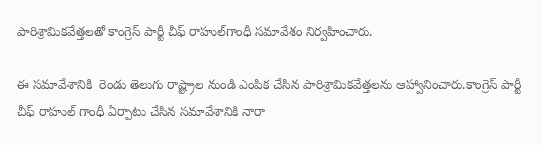పారిశ్రామికవేత్తలతో కాంగ్రెస్ పార్టీ చీఫ్ రాహుల్‌గాంధీ సమావేశం నిర్వహించారు.

ఈ సమావేశానికి  రెండు తెలుగు రాష్ట్రాల నుండి ఎంపిక చేసిన పారిశ్రామికవేత్తలను ఆహ్వానించారు.కాంగ్రెస్ పార్టీ చీఫ్ రాహుల్ గాంధీ ఏర్పాటు చేసిన సమావేశానికి నారా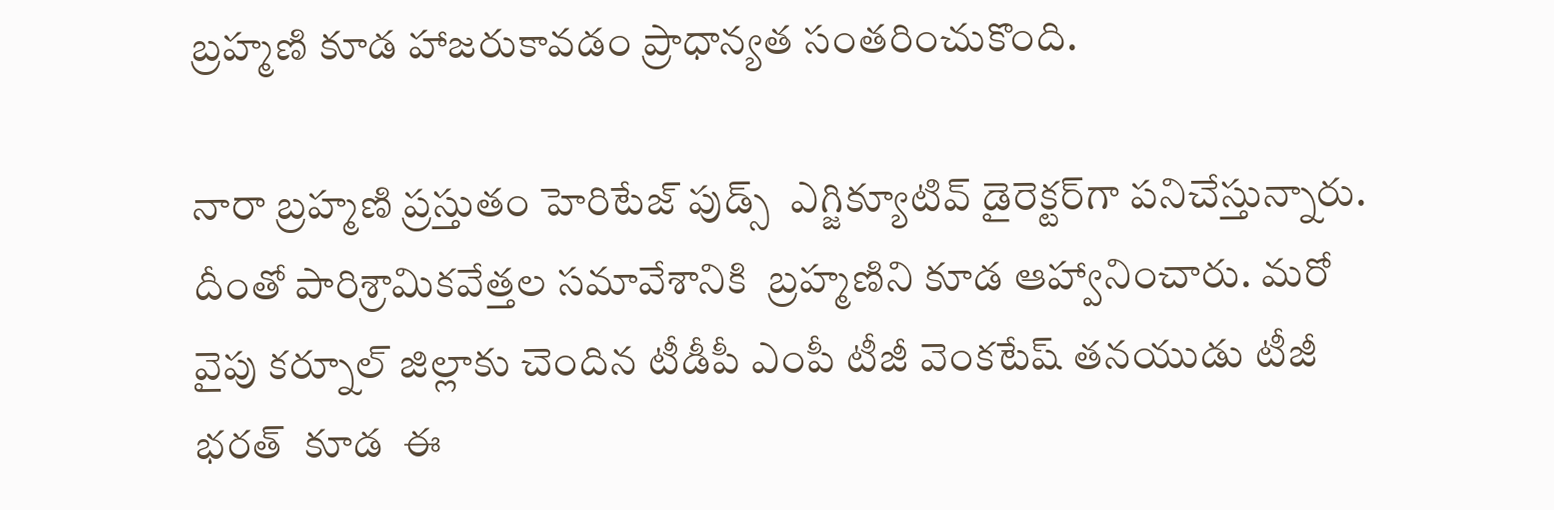బ్రహ్మణి కూడ హాజరుకావడం ప్రాధాన్యత సంతరించుకొంది.

నారా బ్రహ్మణి ప్రస్తుతం హెరిటేజ్ పుడ్స్  ఎగ్జిక్యూటివ్ డైరెక్టర్‌గా పనిచేస్తున్నారు. దీంతో పారిశ్రామికవేత్తల సమావేశానికి  బ్రహ్మణిని కూడ ఆహ్వానించారు. మరో వైపు కర్నూల్ జిల్లాకు చెందిన టీడీపీ ఎంపీ టీజీ వెంకటేష్ తనయుడు టీజీ భరత్  కూడ  ఈ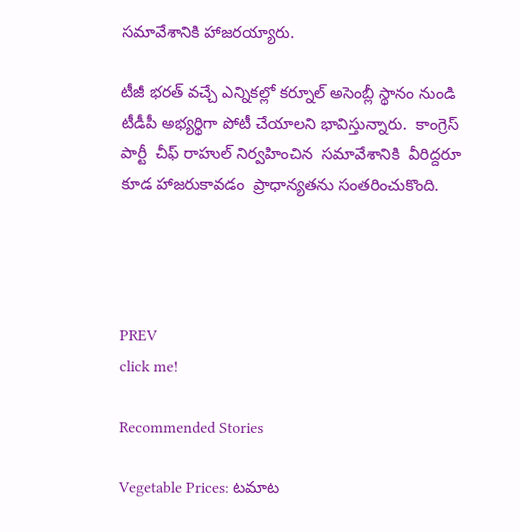సమావేశానికి హాజరయ్యారు.

టీజీ భరత్ వచ్చే ఎన్నికల్లో కర్నూల్ అసెంబ్లీ స్థానం నుండి టీడీపీ అభ్యర్థిగా పోటీ చేయాలని భావిస్తున్నారు.  కాంగ్రెస్ పార్టీ  చీఫ్ రాహుల్ నిర్వహించిన  సమావేశానికి  వీరిద్దరూ కూడ హాజరుకావడం  ప్రాధాన్యతను సంతరించుకొంది.




PREV
click me!

Recommended Stories

Vegetable Prices: ట‌మాట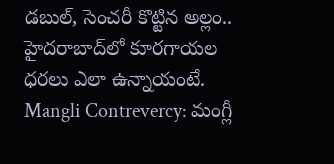డ‌బుల్‌, సెంచ‌రీ కొట్టిన అల్లం.. హైద‌రాబాద్‌లో కూర‌గాయ‌ల ధ‌ర‌లు ఎలా ఉన్నాయంటే.
Mangli Contrevercy: మంగ్లీ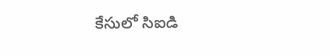కేసులో సిఐడి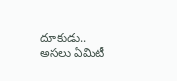దూకుడు.. అసలు ఏమిటీ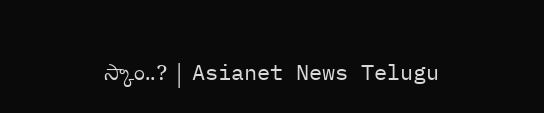స్కాం..? | Asianet News Telugu